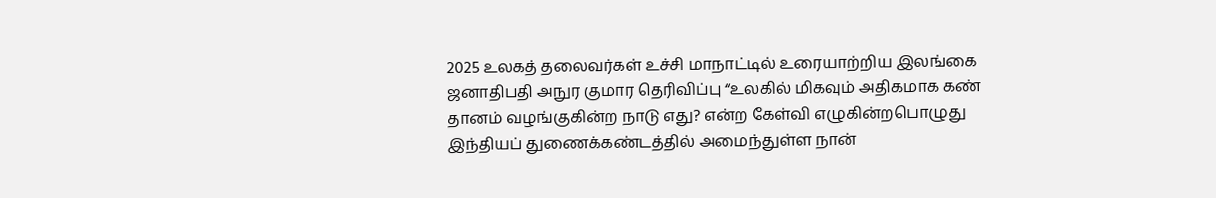2025 உலகத் தலைவர்கள் உச்சி மாநாட்டில் உரையாற்றிய இலங்கை ஜனாதிபதி அநுர குமார தெரிவிப்பு “உலகில் மிகவும் அதிகமாக கண் தானம் வழங்குகின்ற நாடு எது? என்ற கேள்வி எழுகின்றபொழுது இந்தியப் துணைக்கண்டத்தில் அமைந்துள்ள நான்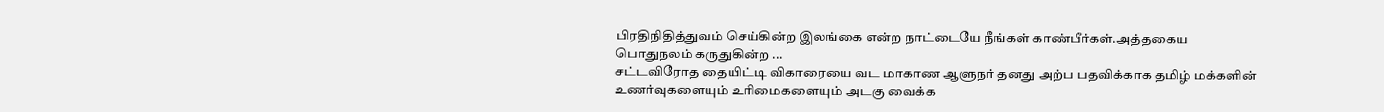பிரதிநிதித்துவம் செய்கின்ற இலங்கை என்ற நாட்டையே நீங்கள் காண்பீர்கள்.அத்தகைய பொதுநலம் கருதுகின்ற ...
சட்டவிரோத தையிட்டி விகாரையை வட மாகாண ஆளுநர் தனது அற்ப பதவிக்காக தமிழ் மக்களின் உணர்வுகளையும் உரிமைகளையும் அடகு வைக்க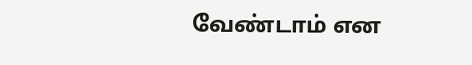வேண்டாம் என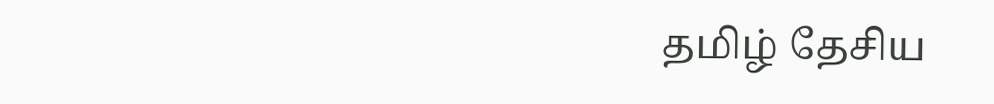தமிழ் தேசிய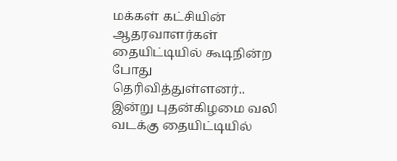மக்கள் கட்சியின் ஆதரவாளர்கள் தையிட்டியில் கூடிநின்ற போது தெரிவித்துள்ளனர்.. இன்று புதன்கிழமை வலி வடக்கு தையிட்டியில்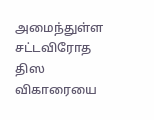அமைந்துள்ள சட்டவிரோத திஸ விகாரையை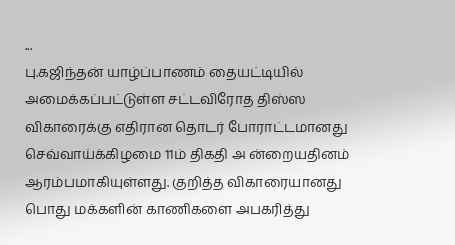...
பு.கஜிந்தன் யாழ்ப்பாணம் தையட்டியில் அமைக்கப்பட்டுள்ள சட்டவிரோத திஸ்ஸ விகாரைக்கு எதிரான தொடர் போராட்டமானது செவ்வாய்க்கிழமை 11ம் திகதி அ ன்றையதினம் ஆரம்பமாகியுள்ளது. குறித்த விகாரையானது பொது மக்களின் காணிகளை அபகரித்து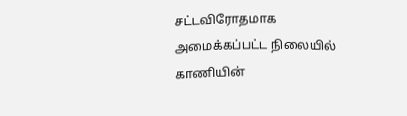சட்டவிரோதமாக அமைக்கப்பட்ட நிலையில் காணியின்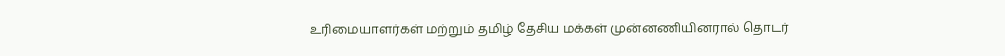உரிமையாளர்கள் மற்றும் தமிழ் தேசிய மக்கள் முன்னணியினரால் தொடர்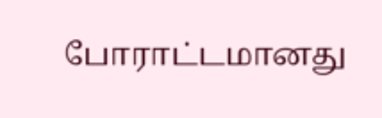போராட்டமானது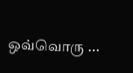ஒவ்வொரு ...